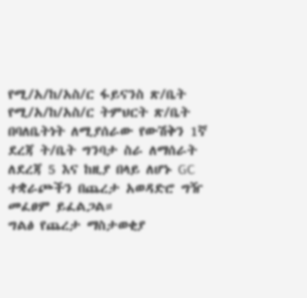የሚ/አ/ከ/አስ/ር ፋይናንስ ጽ/ቤት የሚ/አ/ከ/አስ/ር ትምህርት ጽ/ቤት በባለቤትነት ለሚያሰራው የውሽቅን 1ኛ ደረጃ ት/ቤት ግንባታ ስራ ለማሰራት ለደረጃ 5 እና ከዚያ በላይ ለሆኑ GC ተቋራጮችን በጨረታ አወዳድሮ ግዥ መፈፀም ይፈልጋል።
ግልፅ የጨረታ ማስታወቂያ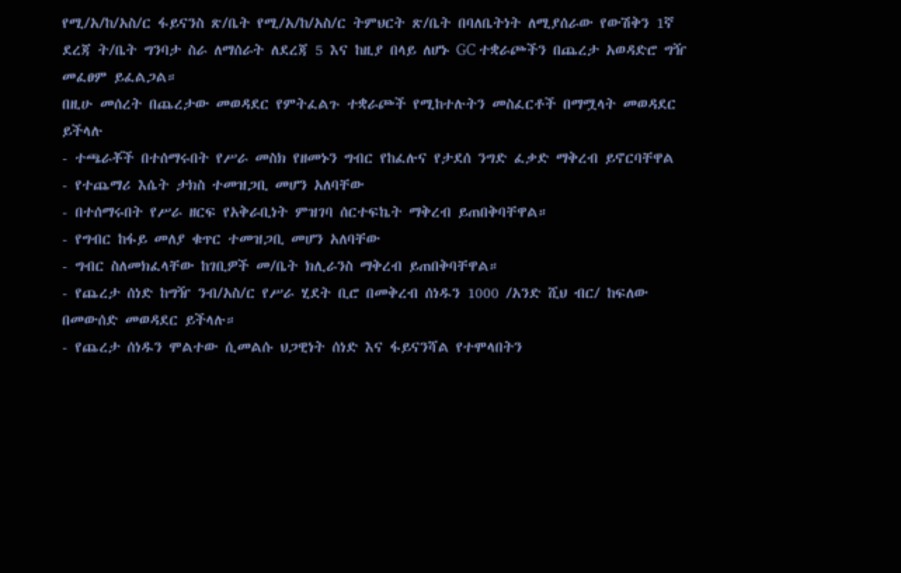የሚ/አ/ከ/አስ/ር ፋይናንስ ጽ/ቤት የሚ/አ/ከ/አስ/ር ትምህርት ጽ/ቤት በባለቤትነት ለሚያሰራው የውሽቅን 1ኛ ደረጃ ት/ቤት ግንባታ ስራ ለማሰራት ለደረጃ 5 እና ከዚያ በላይ ለሆኑ GC ተቋራጮችን በጨረታ አወዳድሮ ግዥ መፈፀም ይፈልጋል።
በዚሁ መሰረት በጨረታው መወዳደር የምትፈልጉ ተቋራጮች የሚከተሉትን መስፈርቶች በማሟላት መወዳደር ይችላሉ
- ተጫራቾች በተሰማሩበት የሥራ መስክ የዘመኑን ግብር የከፈሉና የታደሰ ንግድ ፈቃድ ማቅረብ ይኖርባቸዋል
- የተጨማሪ እሴት ታክስ ተመዝጋቢ መሆን አለባቸው
- በተሰማሩበት የሥራ ዘርፍ የአቅራቢነት ምዝገባ ሰርተፍኬት ማቅረብ ይጠበቅባቸዋል።
- የግብር ከፋይ መለያ ቁጥር ተመዝጋቢ መሆን አለባቸው
- ግብር ስለመክፈላቸው ከገቢዎች መ/ቤት ክሊራንስ ማቅረብ ይጠበቅባቸዋል።
- የጨረታ ሰነድ ከግዥ ንብ/አስ/ር የሥራ ሂደት ቢሮ በመቅረብ ሰነዱን 1000 /አንድ ሺህ ብር/ ከፍለው በመውሰድ መወዳደር ይችላሉ።
- የጨረታ ሰነዱን ሞልተው ሲመልሱ ህጋዊነት ሰነድ እና ፋይናንሻል የተሞላበትን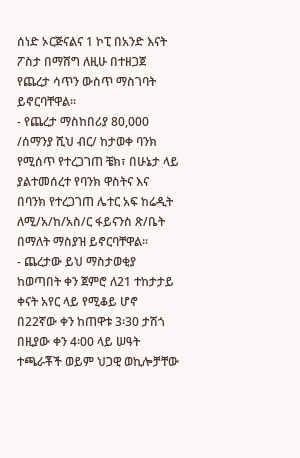ሰነድ ኦርጅናልና 1 ኮፒ በአንድ እናት ፖስታ በማሸግ ለዚሁ በተዘጋጀ የጨረታ ሳጥን ውስጥ ማስገባት ይኖርባቸዋል።
- የጨረታ ማስከበሪያ 80,000 /ሰማንያ ሺህ ብር/ ከታወቀ ባንክ የሚሰጥ የተረጋገጠ ቼክ፣ በሁኔታ ላይ ያልተመሰረተ የባንክ ዋስትና እና በባንክ የተረጋገጠ ሌተር አፍ ከሬዲት ለሚ/አ/ከ/አስ/ር ፋይናንስ ጽ/ቤት በማለት ማስያዝ ይኖርባቸዋል።
- ጨረታው ይህ ማስታወቂያ ከወጣበት ቀን ጀምሮ ለ21 ተከታታይ ቀናት አየር ላይ የሚቆይ ሆኖ በ22ኛው ቀን ከጠዋቱ 3፡30 ታሽጎ በዚያው ቀን 4፡00 ላይ ሠዓት ተጫራቾች ወይም ህጋዊ ወኪሎቻቸው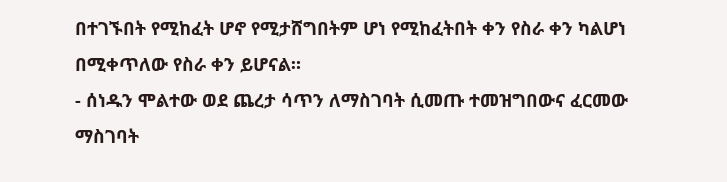በተገኙበት የሚከፈት ሆኖ የሚታሸግበትም ሆነ የሚከፈትበት ቀን የስራ ቀን ካልሆነ በሚቀጥለው የስራ ቀን ይሆናል።
- ሰነዱን ሞልተው ወደ ጨረታ ሳጥን ለማስገባት ሲመጡ ተመዝግበውና ፈርመው ማስገባት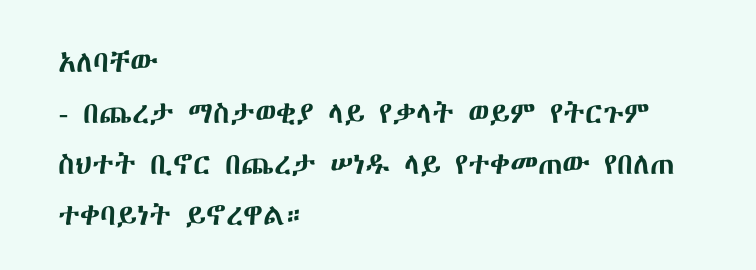አለባቸው
- በጨረታ ማስታወቂያ ላይ የቃላት ወይም የትርጉም ስህተት ቢኖር በጨረታ ሠነዱ ላይ የተቀመጠው የበለጠ ተቀባይነት ይኖረዋል።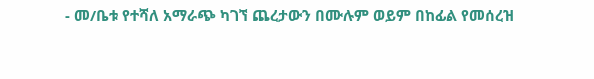- መ/ቤቱ የተሻለ አማራጭ ካገኘ ጨረታውን በሙሉም ወይም በከፊል የመሰረዝ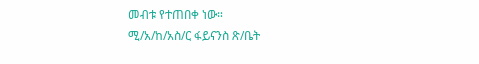መብቱ የተጠበቀ ነው።
ሚ/አ/ከ/አስ/ር ፋይናንስ ጽ/ቤት